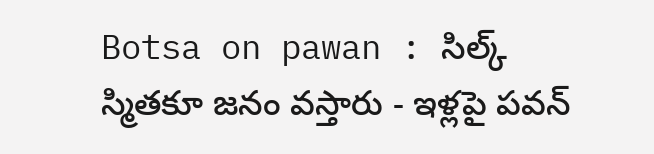Botsa on pawan : సిల్క్ స్మితకూ జనం వస్తారు - ఇళ్లపై పవన్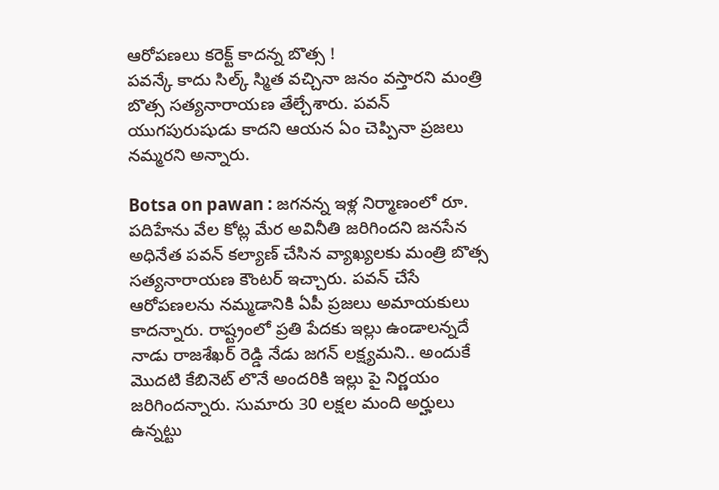ఆరోపణలు కరెక్ట్ కాదన్న బొత్స !
పవన్కే కాదు సిల్క్ స్మిత వచ్చినా జనం వస్తారని మంత్రి బొత్స సత్యనారాయణ తేల్చేశారు. పవన్ యుగపురుషుడు కాదని ఆయన ఏం చెప్పినా ప్రజలు నమ్మరని అన్నారు.

Botsa on pawan : జగనన్న ఇళ్ల నిర్మాణంలో రూ. పదిహేను వేల కోట్ల మేర అవినీతి జరిగిందని జనసేన అధినేత పవన్ కల్యాణ్ చేసిన వ్యాఖ్యలకు మంత్రి బొత్స సత్యనారాయణ కౌంటర్ ఇచ్చారు. పవన్ చేసే ఆరోపణలను నమ్మడానికి ఏపీ ప్రజలు అమాయకులు కాదన్నారు. రాష్ట్రంలో ప్రతి పేదకు ఇల్లు ఉండాలన్నదే నాడు రాజశేఖర్ రెడ్డి నేడు జగన్ లక్ష్యమని.. అందుకే మొదటి కేబినెట్ లొనే అందరికి ఇల్లు పై నిర్ణయం జరిగిందన్నారు. సుమారు 30 లక్షల మంది అర్హులు ఉన్నట్టు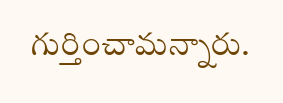గుర్తించామన్నారు.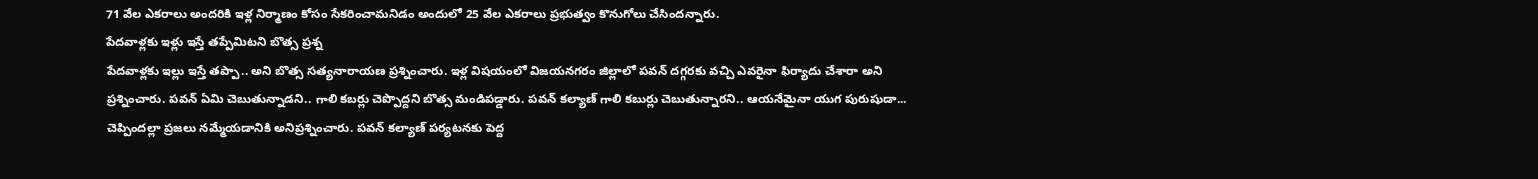71 వేల ఎకరాలు అందరికి ఇళ్ల నిర్మాణం కోసం సేకరించామనిడం అందులో 25 వేల ఎకరాలు ప్రభుత్వం కొనుగోలు చేసిందన్నారు.
పేదవాళ్లకు ఇళ్లు ఇస్తే తప్పేమిటని బొత్స ప్రశ్న
పేదవాళ్లకు ఇల్లు ఇస్తే తప్పా.. అని బొత్స సత్యనారాయణ ప్రశ్నించారు. ఇళ్ల విషయంలో విజయనగరం జిల్లాలో పవన్ దగ్గరకు వచ్చి ఎవరైనా ఫిర్యాదు చేశారా అని ప్రశ్నించారు. పవన్ ఏమి చెబుతున్నాడని.. గాలి కబర్లు చెప్పొద్దని బొత్స మండిపడ్డారు. పవన్ కల్యాణ్ గాలి కబుర్లు చెబుతున్నారని.. ఆయనేమైనా యుగ పురుషుడా... చెప్పిందల్లా ప్రజలు నమ్మేయడానికి అనిప్రశ్నించారు. పవన్ కల్యాణ్ పర్యటనకు పెద్ద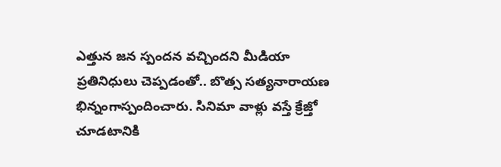ఎత్తున జన స్పందన వచ్చిందని మీడియా ప్రతినిధులు చెప్పడంతో.. బొత్స సత్యనారాయణ భిన్నంగాస్పందించారు. సినిమా వాళ్లు వస్తే క్రేజ్తో చూడటానికి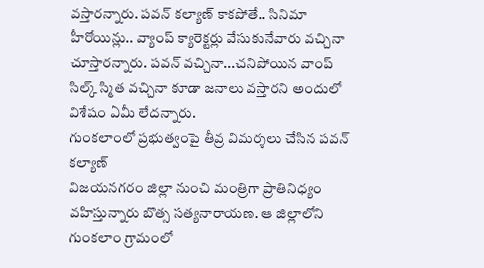వస్తారన్నారు. పవన్ కల్యాణ్ కాకపోతే.. సినిమా హీరోయిన్లు.. వ్యాంప్ క్యారెక్టర్లు వేసుకునేవారు వచ్చినా చూస్తారన్నారు. పవన్ వచ్చినా...చనిపోయిన వాంప్ సిల్క్ స్మిత వచ్చినా కూడా జనాలు వస్తారని అందులో విశేషం ఏమీ లేదన్నారు.
గుంకలాంలో ప్రభుత్వంపై తీవ్ర విమర్శలు చేసిన పవన్ కల్యాణ్
విజయనగరం జిల్లా నుంచి మంత్రిగా ప్రాతినిధ్యం వహిస్తున్నారు బొత్స సత్యనారాయణ. ఆ జిల్లాలోని గుంకలాం గ్రామంలో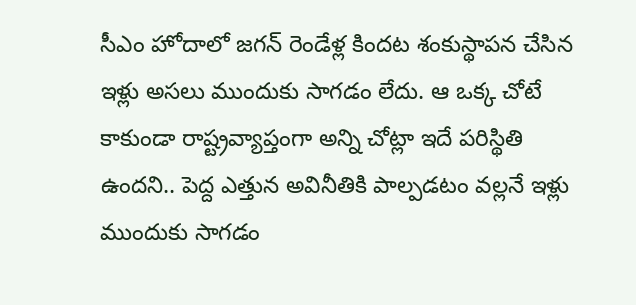సీఎం హోదాలో జగన్ రెండేళ్ల కిందట శంకుస్థాపన చేసిన ఇళ్లు అసలు ముందుకు సాగడం లేదు. ఆ ఒక్క చోటే కాకుండా రాష్ట్రవ్యాప్తంగా అన్ని చోట్లా ఇదే పరిస్థితి ఉందని.. పెద్ద ఎత్తున అవినీతికి పాల్పడటం వల్లనే ఇళ్లు ముందుకు సాగడం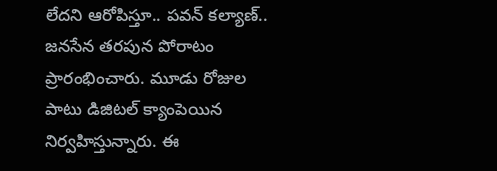లేదని ఆరోపిస్తూ.. పవన్ కల్యాణ్.. జనసేన తరపున పోరాటం ప్రారంభించారు. మూడు రోజుల పాటు డిజిటల్ క్యాంపెయిన నిర్వహిస్తున్నారు. ఈ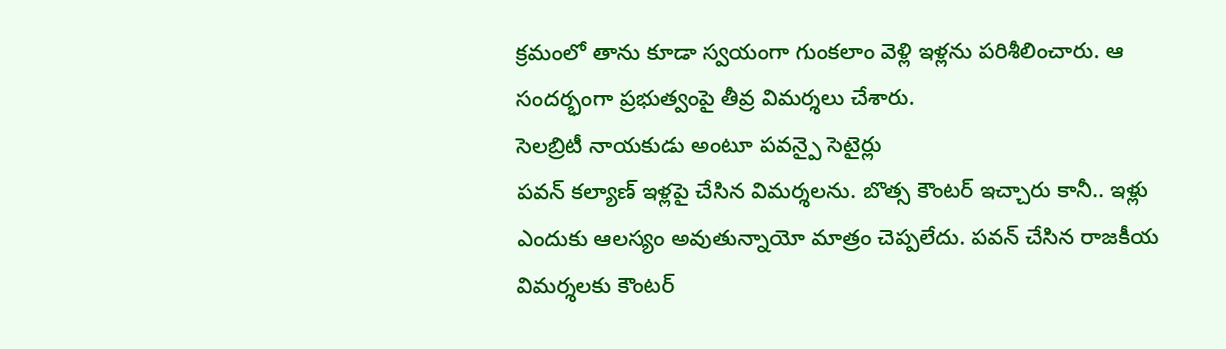క్రమంలో తాను కూడా స్వయంగా గుంకలాం వెళ్లి ఇళ్లను పరిశీలించారు. ఆ సందర్భంగా ప్రభుత్వంపై తీవ్ర విమర్శలు చేశారు.
సెలబ్రిటీ నాయకుడు అంటూ పవన్పై సెటైర్లు
పవన్ కల్యాణ్ ఇళ్లపై చేసిన విమర్శలను. బొత్స కౌంటర్ ఇచ్చారు కానీ.. ఇళ్లు ఎందుకు ఆలస్యం అవుతున్నాయో మాత్రం చెప్పలేదు. పవన్ చేసిన రాజకీయ విమర్శలకు కౌంటర్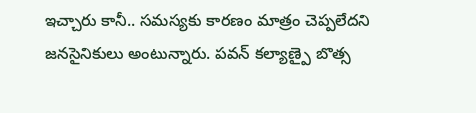ఇచ్చారు కానీ.. సమస్యకు కారణం మాత్రం చెప్పలేదని జనసైనికులు అంటున్నారు. పవన్ కల్యాణ్పై బొత్స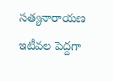సత్యనారాయణ ఇటీవల పెద్దగా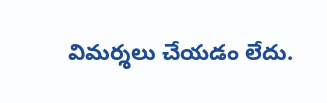విమర్శలు చేయడం లేదు.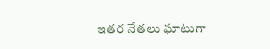ఇతర నేతలు ఘాటుగా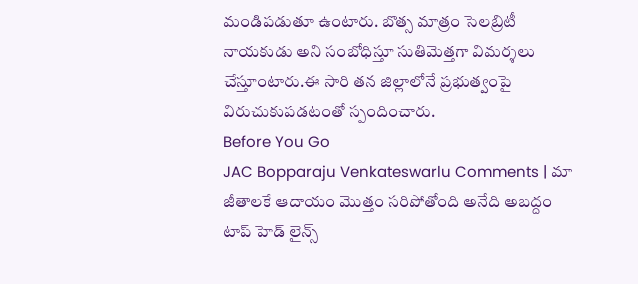మండిపడుతూ ఉంటారు. బొత్స మాత్రం సెలబ్రిటీ నాయకుడు అని సంబోధిస్తూ సుతిమెత్తగా విమర్శలు చేస్తూంటారు.ఈ సారి తన జిల్లాలోనే ప్రభుత్వంపై విరుచుకుపడటంతో స్పందించారు.
Before You Go
JAC Bopparaju Venkateswarlu Comments | మా జీతాలకే ఆదాయం మొత్తం సరిపోతోంది అనేది అబద్దం
టాప్ హెడ్ లైన్స్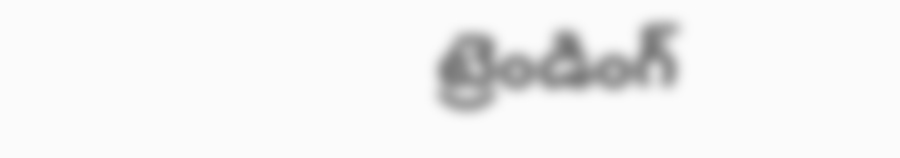ట్రెండింగ్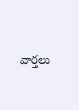వార్తలు